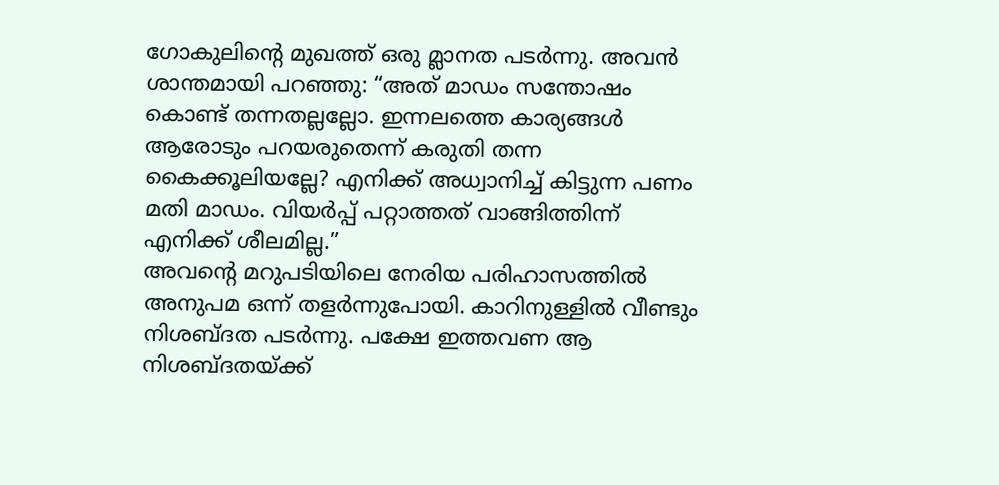ഗോകുലിന്റെ മുഖത്ത് ഒരു മ്ലാനത പടർന്നു. അവൻ ശാന്തമായി പറഞ്ഞു: “അത് മാഡം സന്തോഷം കൊണ്ട് തന്നതല്ലല്ലോ. ഇന്നലത്തെ കാര്യങ്ങൾ ആരോടും പറയരുതെന്ന് കരുതി തന്ന കൈക്കൂലിയല്ലേ? എനിക്ക് അധ്വാനിച്ച് കിട്ടുന്ന പണം മതി മാഡം. വിയർപ്പ് പറ്റാത്തത് വാങ്ങിത്തിന്ന് എനിക്ക് ശീലമില്ല.”
അവന്റെ മറുപടിയിലെ നേരിയ പരിഹാസത്തിൽ അനുപമ ഒന്ന് തളർന്നുപോയി. കാറിനുള്ളിൽ വീണ്ടും നിശബ്ദത പടർന്നു. പക്ഷേ ഇത്തവണ ആ നിശബ്ദതയ്ക്ക്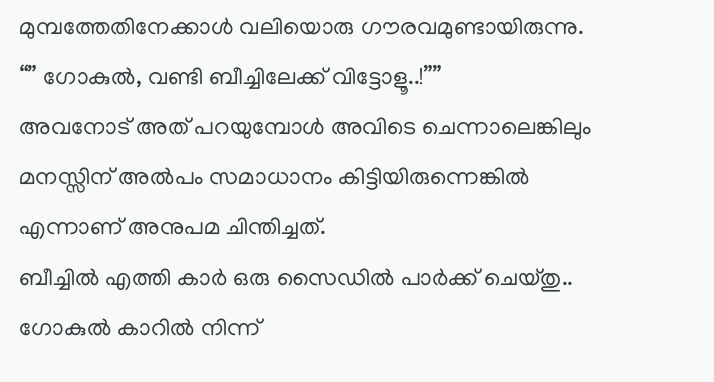മുമ്പത്തേതിനേക്കാൾ വലിയൊരു ഗൗരവമുണ്ടായിരുന്നു.
“” ഗോകുൽ, വണ്ടി ബീച്ചിലേക്ക് വിട്ടോളൂ..!””
അവനോട് അത് പറയുമ്പോൾ അവിടെ ചെന്നാലെങ്കിലും മനസ്സിന് അൽപം സമാധാനം കിട്ടിയിരുന്നെങ്കിൽ എന്നാണ് അനുപമ ചിന്തിച്ചത്.
ബീച്ചിൽ എത്തി കാർ ഒരു സൈഡിൽ പാർക്ക് ചെയ്തു.. ഗോകുൽ കാറിൽ നിന്ന്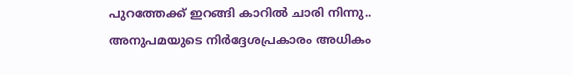പുറത്തേക്ക് ഇറങ്ങി കാറിൽ ചാരി നിന്നു.. അനുപമയുടെ നിർദ്ദേശപ്രകാരം അധികം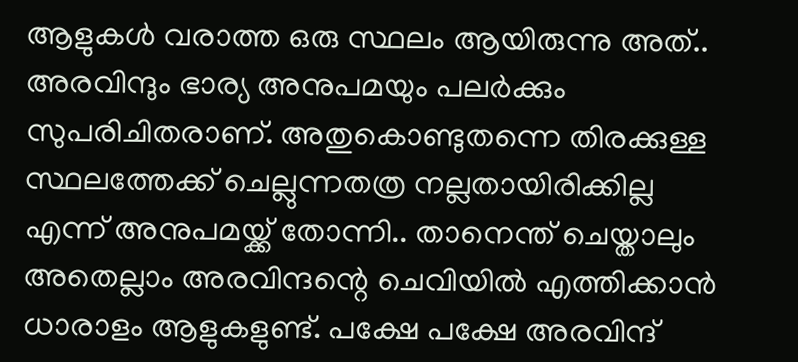ആളുകൾ വരാത്ത ഒരു സ്ഥലം ആയിരുന്നു അത്.. അരവിന്ദും ഭാര്യ അനുപമയും പലർക്കും സുപരിചിതരാണ്. അതുകൊണ്ടുതന്നെ തിരക്കുള്ള സ്ഥലത്തേക്ക് ചെല്ലുന്നതത്ര നല്ലതായിരിക്കില്ല എന്ന് അനുപമയ്ക്ക് തോന്നി.. താനെന്ത് ചെയ്താലും അതെല്ലാം അരവിന്ദന്റെ ചെവിയിൽ എത്തിക്കാൻ ധാരാളം ആളുകളുണ്ട്. പക്ഷേ പക്ഷേ അരവിന്ദ്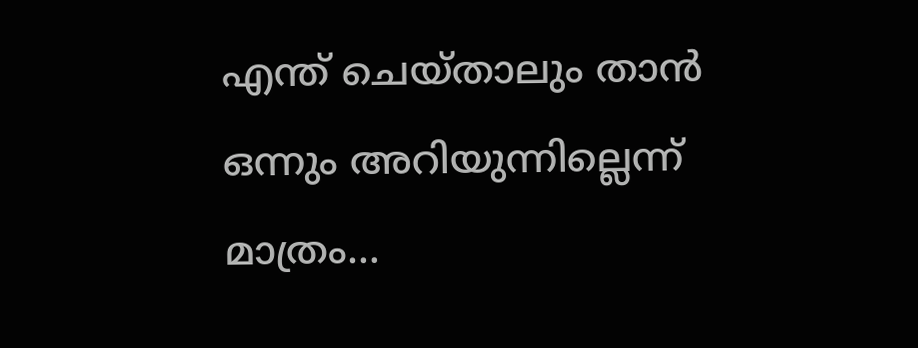എന്ത് ചെയ്താലും താൻ ഒന്നും അറിയുന്നില്ലെന്ന് മാത്രം…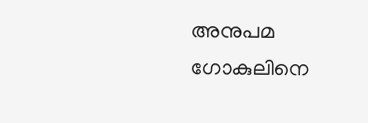അനുപമ ഗോകുലിനെ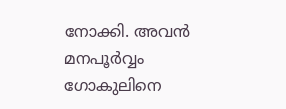നോക്കി. അവൻ മനപൂർവ്വം ഗോകുലിനെ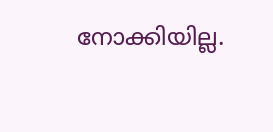നോക്കിയില്ല.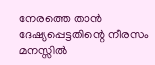നേരത്തെ താൻ ദേഷ്യപ്പെട്ടതിന്റെ നീരസം മനസ്സിൽ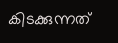കിടക്കുന്നത്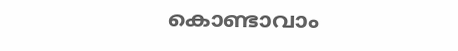കൊണ്ടാവാം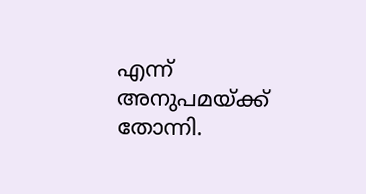എന്ന് അനുപമയ്ക്ക് തോന്നി.